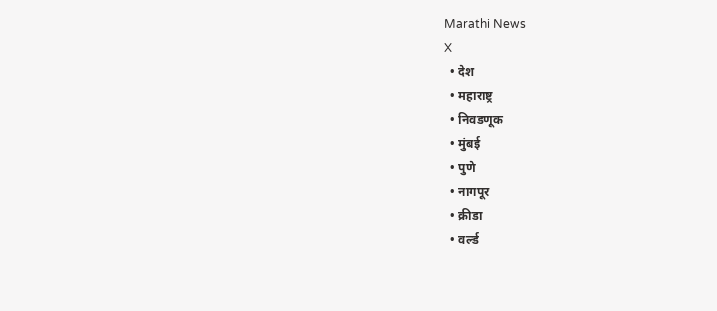Marathi News
X
  • देश
  • महाराष्ट्र
  • निवडणूक
  • मुंबई
  • पुणे
  • नागपूर
  • क्रीडा
  • वर्ल्ड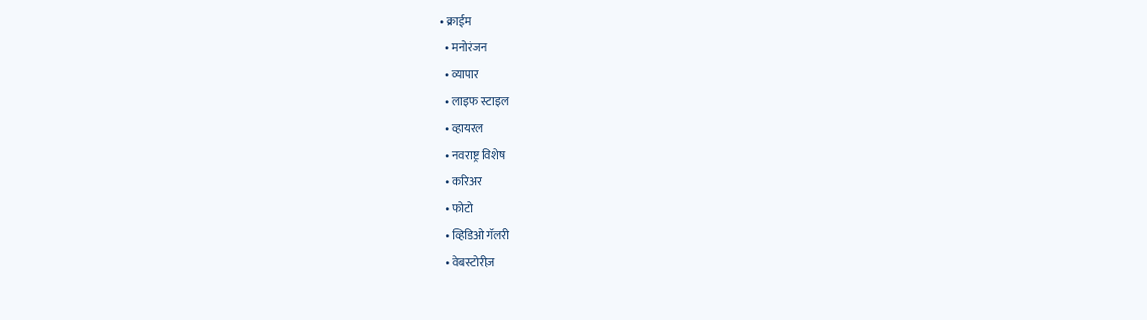• क्राईम
  • मनोरंजन
  • व्यापार
  • लाइफ स्टाइल
  • व्हायरल
  • नवराष्ट्र विशेष
  • करिअर
  • फोटो
  • व्हिडिओ गॅलरी
  • वेबस्टोरीज़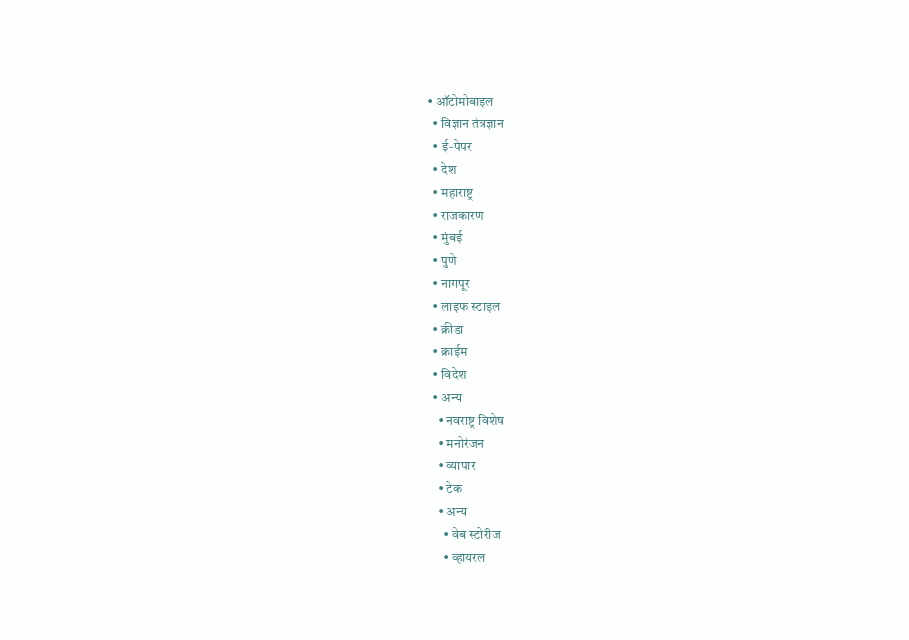• ऑटोमोबाइल
  • विज्ञान तंत्रज्ञान
  • ई-पेपर
  • देश
  • महाराष्ट्र
  • राजकारण
  • मुंबई
  • पुणे
  • नागपूर
  • लाइफ स्टाइल
  • क्रीडा
  • क्राईम
  • विदेश
  • अन्य
    • नवराष्ट्र विशेष
    • मनोरंजन
    • व्यापार
    • टेक
    • अन्य
      • वेब स्टोरीज
      • व्हायरल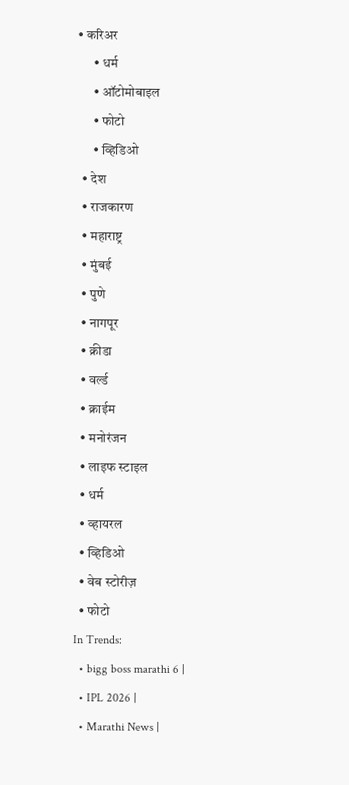• करिअर
      • धर्म
      • ऑटोमोबाइल
      • फोटो
      • व्हिडिओ
  • देश
  • राजकारण
  • महाराष्ट्र
  • मुंबई
  • पुणे
  • नागपूर
  • क्रीडा
  • वर्ल्ड
  • क्राईम
  • मनोरंजन
  • लाइफ स्टाइल
  • धर्म
  • व्हायरल
  • व्हिडिओ
  • वेब स्टोरीज़
  • फोटो
In Trends:
  • bigg boss marathi 6 |
  • IPL 2026 |
  • Marathi News |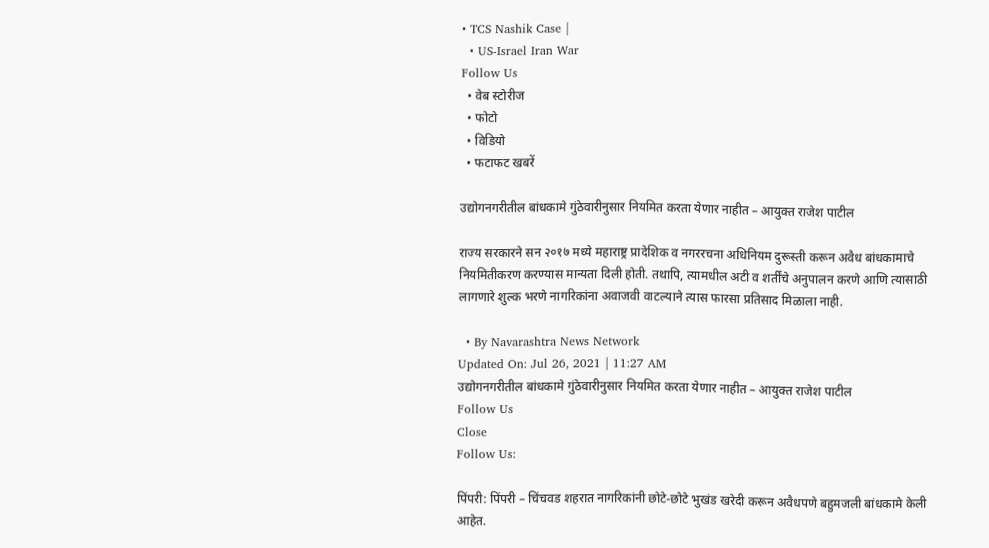• TCS Nashik Case |
  • US-Israel Iran War
Follow Us
  • वेब स्टोरीज
  • फोटो
  • विडियो
  • फटाफट खबरें

उद्योगनगरीतील बांधकामे गुंठेवारीनुसार नियमित करता येणार नाहीत – आयुक्त राजेश पाटील

राज्य सरकारने सन २०१७ मध्ये महाराष्ट्र प्रादेशिक व नगररचना अधिनियम दुरूस्ती करून अवैध बांधकामाचे नियमितीकरण करण्यास मान्यता दिली होती. तथापि, त्यामधील अटी व शर्तींचे अनुपालन करणे आणि त्यासाठी लागणारे शुल्क भरणे नागरिकांना अवाजवी वाटल्याने त्यास फारसा प्रतिसाद मिळाला नाही.

  • By Navarashtra News Network
Updated On: Jul 26, 2021 | 11:27 AM
उद्योगनगरीतील बांधकामे गुंठेवारीनुसार नियमित करता येणार नाहीत – आयुक्त राजेश पाटील
Follow Us
Close
Follow Us:

पिंपरी: पिंपरी – चिंचवड शहरात नागरिकांनी छोटे-छोटे भुखंड खरेदी करून अवैधपणे बहुमजली बांधकामे केली आहेत.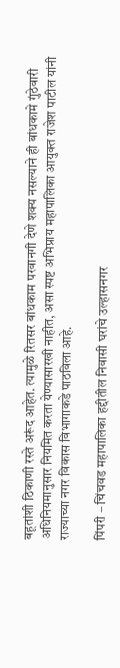बहूतांशी ठिकाणी रस्ते अरूंद आहेत. त्यामुळे रितसर बांधकाम परवानगी देणे शक्य नसल्याने ही बांधकामे गुंठेवारी अधिनियमानुसार नियमित करता येण्यासारखी नाहीत, असा स्पष्ट अभिप्राय महापालिका आयुक्त राजेश पाटील यांनी राज्याच्या नगर विकास विभागाकडे पाठविला आहे.

पिंपरी – चिंचवड महापालिका हद्दीतील निवासी घरांचे उल्हासनगर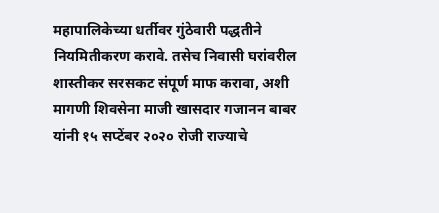महापालिकेच्या धर्तीवर गुंठेवारी पद्धतीने नियमितीकरण करावे. तसेच निवासी घरांवरील शास्तीकर सरसकट संपूर्ण माफ करावा, अशी मागणी शिवसेना माजी खासदार गजानन बाबर यांनी १५ सप्टेंबर २०२० रोजी राज्याचे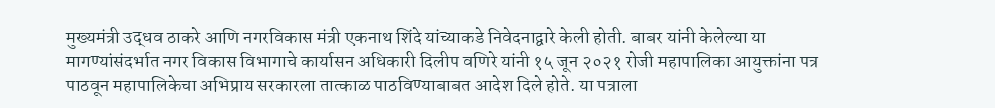मुख्यमंत्री उद्धव ठाकरे आणि नगरविकास मंत्री एकनाथ शिंदे यांच्याकडे निवेदनाद्वारे केली होती. बाबर यांनी केलेल्या या मागण्यांसंदर्भात नगर विकास विभागाचे कार्यासन अधिकारी दिलीप वणिरे यांनी १५ जून २०२१ रोजी महापालिका आयुक्तांना पत्र पाठवून महापालिकेचा अभिप्राय सरकारला तात्काळ पाठविण्याबाबत आदेश दिले होते. या पत्राला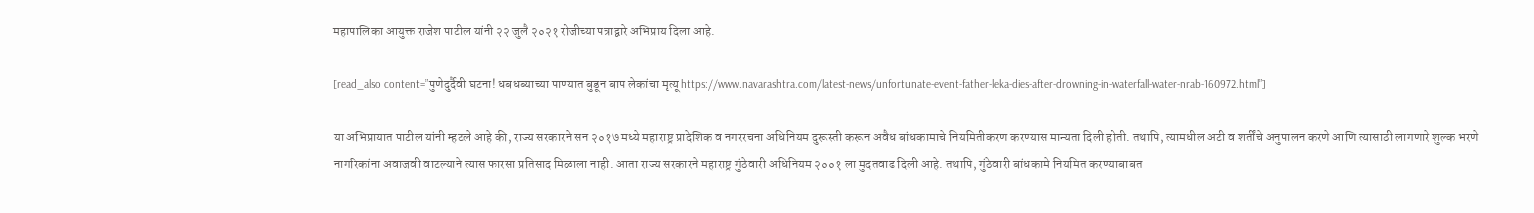महापालिका आयुक्त राजेश पाटील यांनी २२ जुलै २०२१ रोजीच्या पत्राद्वारे अभिप्राय दिला आहे.

[read_also content=”पुणेदुर्दैवी घटना! धबधब्याच्या पाण्यात बुडून बाप लेकांचा मृत्यू https://www.navarashtra.com/latest-news/unfortunate-event-father-leka-dies-after-drowning-in-waterfall-water-nrab-160972.html”]

या अभिप्रायात पाटील यांनी म्हटले आहे की, राज्य सरकारने सन २०१७ मध्ये महाराष्ट्र प्रादेशिक व नगररचना अधिनियम दुरूस्ती करून अवैध बांधकामाचे नियमितीकरण करण्यास मान्यता दिली होती. तथापि, त्यामधील अटी व शर्तींचे अनुपालन करणे आणि त्यासाठी लागणारे शुल्क भरणे नागरिकांना अवाजवी वाटल्याने त्यास फारसा प्रतिसाद मिळाला नाही. आता राज्य सरकारने महाराष्ट्र गुंठेवारी अधिनियम २००१ ला मुदतवाढ दिली आहे. तथापि, गुंठेवारी बांधकामे नियमित करण्याबाबत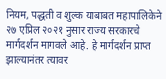नियम, पद्धती व शुल्क याबाबत महापालिकेने २७ एप्रिल २०२१ नुसार राज्य सरकारचे मार्गदर्शन मागवले आहे. हे मार्गदर्शन प्राप्त झाल्यानंतर त्यावर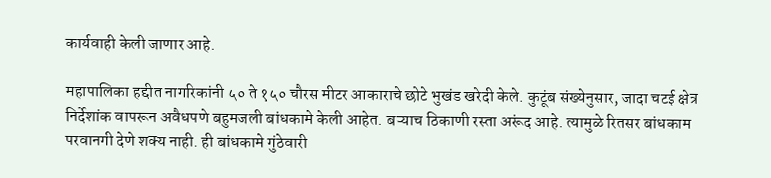कार्यवाही केली जाणार आहे.

महापालिका हद्दीत नागरिकांनी ५० ते १५० चौरस मीटर आकाराचे छोटे भुखंड खरेदी केले. कुटूंब संख्येनुसार, जादा चटई क्षेत्र निर्देशांक वापरून अवैधपणे बहुमजली बांधकामे केली आहेत. बऱ्याच ठिकाणी रस्ता अरूंद आहे. त्यामुळे रितसर बांधकाम परवानगी देणे शक्य नाही. ही बांधकामे गुंठेवारी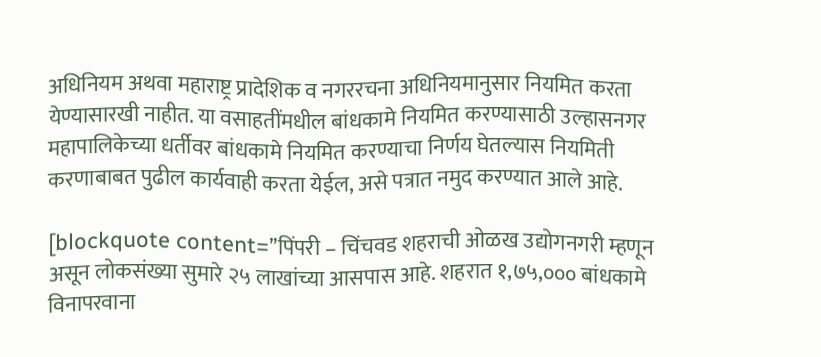अधिनियम अथवा महाराष्ट्र प्रादेशिक व नगररचना अधिनियमानुसार नियमित करता येण्यासारखी नाहीत. या वसाहतींमधील बांधकामे नियमित करण्यासाठी उल्हासनगर महापालिकेच्या धर्तीवर बांधकामे नियमित करण्याचा निर्णय घेतल्यास नियमिती करणाबाबत पुढील कार्यवाही करता येईल, असे पत्रात नमुद करण्यात आले आहे.

[blockquote content=”पिंपरी – चिंचवड शहराची ओळख उद्योगनगरी म्हणून असून लोकसंख्या सुमारे २५ लाखांच्या आसपास आहे. शहरात १,७५,००० बांधकामे विनापरवाना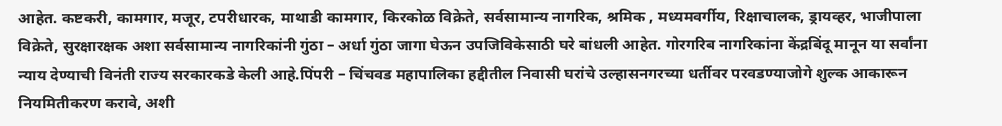आहेत. कष्टकरी, कामगार, मजूर, टपरीधारक, माथाडी कामगार, किरकोळ विक्रेते, सर्वसामान्य नागरिक, श्रमिक , मध्यमवर्गीय, रिक्षाचालक, ड्रायव्हर, भाजीपाला विक्रेते, सुरक्षारक्षक अशा सर्वसामान्य नागरिकांनी गुंठा – अर्धा गुंठा जागा घेऊन उपजिविकेसाठी घरे बांधली आहेत. गोरगरिब नागरिकांना केंद्रबिंदू मानून या सर्वांना न्याय देण्याची विनंती राज्य सरकारकडे केली आहे.पिंपरी – चिंचवड महापालिका हद्दीतील निवासी घरांचे उल्हासनगरच्या धर्तीवर परवडण्याजोगे शुल्क आकारून नियमितीकरण करावे, अशी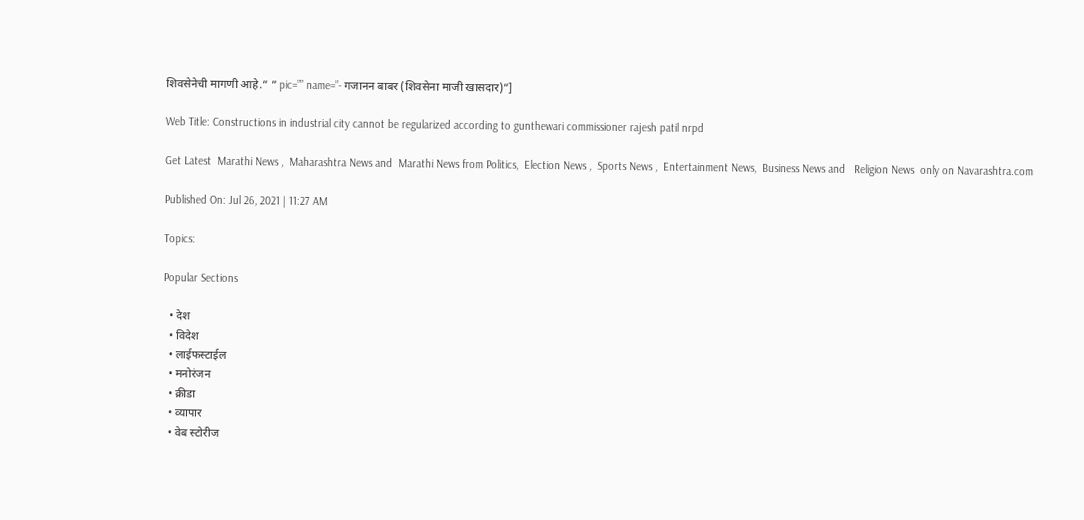शिवसेनेची मागणी आहे.” ” pic=”” name=”- गजानन बाबर (शिवसेना माजी खासदार)”]

Web Title: Constructions in industrial city cannot be regularized according to gunthewari commissioner rajesh patil nrpd

Get Latest  Marathi News ,  Maharashtra News and  Marathi News from Politics,  Election News ,  Sports News ,  Entertainment News,  Business News and   Religion News  only on Navarashtra.com

Published On: Jul 26, 2021 | 11:27 AM

Topics:

Popular Sections

  • देश
  • विदेश
  • लाईफस्टाईल
  • मनोरंजन
  • क्रीडा
  • व्यापार
  • वेब स्टोरीज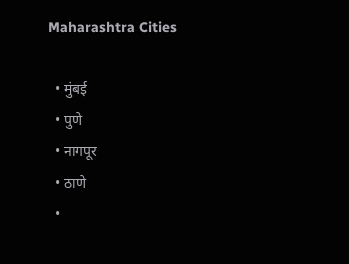Maharashtra Cities

  • मुंबई
  • पुणे
  • नागपूर
  • ठाणे
  •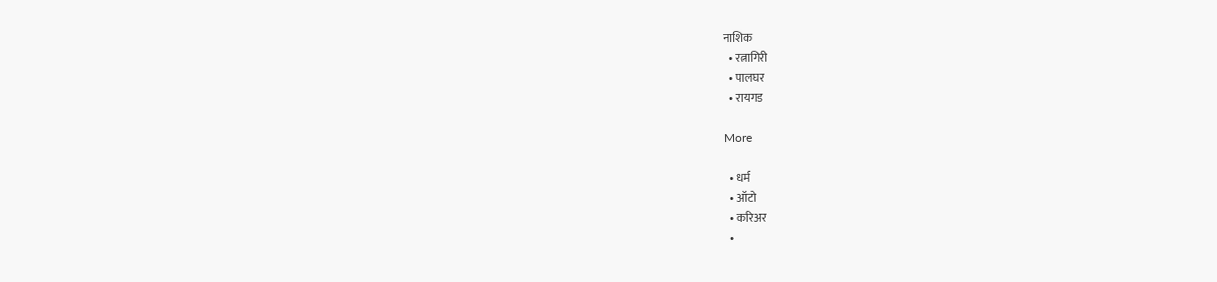नाशिक
  • रत्नागिरी
  • पालघर
  • रायगड

More

  • धर्म
  • ऑटो
  • करिअर
  •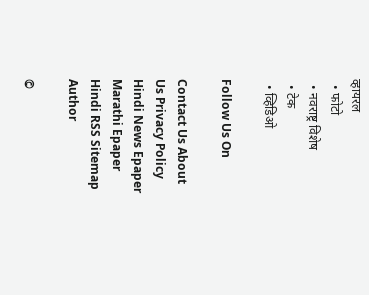व्हायरल
  • फोटो
  • नवराष्ट्र विशेष
  • टेक
  • व्हिडिओ

Follow Us On

Contact Us About Us Privacy Policy
Hindi News Epaper Marathi Epaper Hindi RSS Sitemap Author

©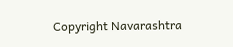Copyright Navarashtra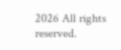2026 All rights reserved.